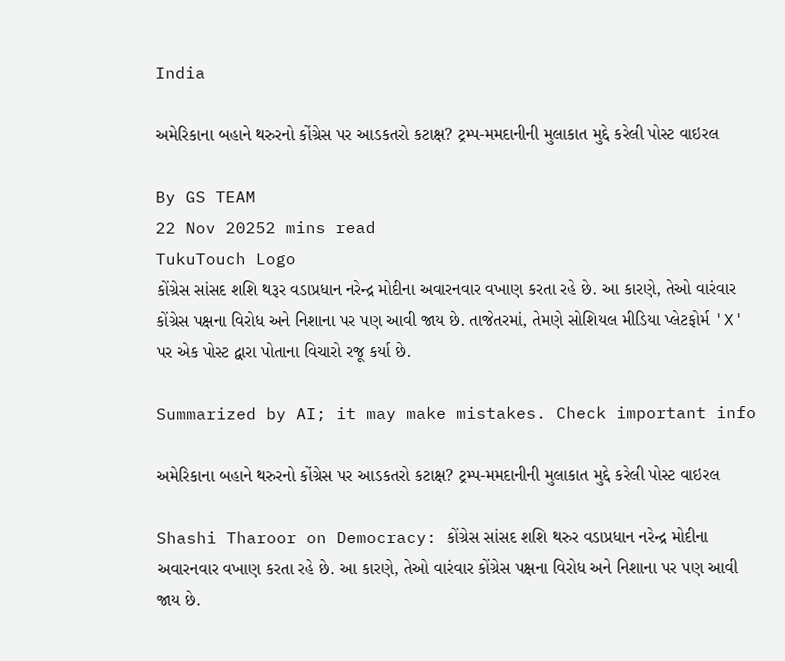India

અમેરિકાના બહાને થરુરનો કોંગ્રેસ પર આડકતરો કટાક્ષ? ટ્રમ્પ-મમદાનીની મુલાકાત મુદ્દે કરેલી પોસ્ટ વાઇરલ

By GS TEAM
22 Nov 20252 mins read
TukuTouch Logo
કોંગ્રેસ સાંસદ શશિ થરૂર વડાપ્રધાન નરેન્દ્ર મોદીના અવારનવાર વખાણ કરતા રહે છે. આ કારણે, તેઓ વારંવાર કોંગ્રેસ પક્ષના વિરોધ અને નિશાના પર પણ આવી જાય છે. તાજેતરમાં, તેમણે સોશિયલ મીડિયા પ્લેટફોર્મ 'X' પર એક પોસ્ટ દ્વારા પોતાના વિચારો રજૂ કર્યા છે.

Summarized by AI; it may make mistakes. Check important info

અમેરિકાના બહાને થરુરનો કોંગ્રેસ પર આડકતરો કટાક્ષ? ટ્રમ્પ-મમદાનીની મુલાકાત મુદ્દે કરેલી પોસ્ટ વાઇરલ

Shashi Tharoor on Democracy: કોંગ્રેસ સાંસદ શશિ થરુર વડાપ્રધાન નરેન્દ્ર મોદીના અવારનવાર વખાણ કરતા રહે છે. આ કારણે, તેઓ વારંવાર કોંગ્રેસ પક્ષના વિરોધ અને નિશાના પર પણ આવી જાય છે.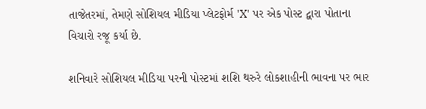તાજેતરમાં, તેમણે સોશિયલ મીડિયા પ્લેટફોર્મ 'X' પર એક પોસ્ટ દ્વારા પોતાના વિચારો રજૂ કર્યા છે.

શનિવારે સોશિયલ મીડિયા પરની પોસ્ટમાં શશિ થરુરે લોકશાહીની ભાવના પર ભાર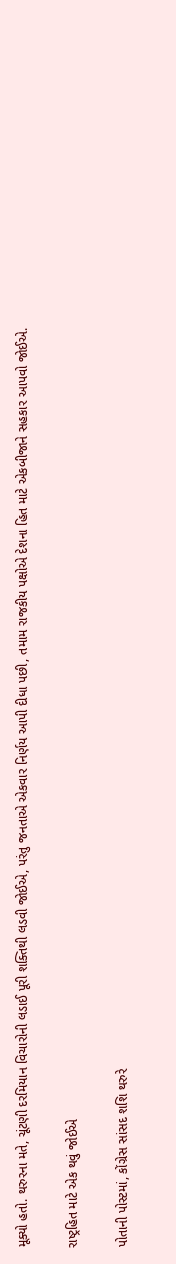મૂક્યો હતો. થરુરના મતે, ચૂંટણી દરમિયાન વિચારોની લડાઈ પૂરી શક્તિથી લડવી જોઈએ, પરંતુ જનતાએ એકવાર નિર્ણય આપી દીધા પછી, તમામ રાજકીય પક્ષોએ દેશના હિત માટે એકબીજાને સહકાર આપવો જોઈએ.

રાષ્ટ્રહિત માટે એક થવું જોઈએ

પોતાની પોસ્ટમાં, કોંગ્રેસ સાંસદ શશિ થરુરે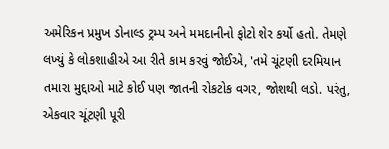અમેરિકન પ્રમુખ ડોનાલ્ડ ટ્રમ્પ અને મમદાનીનો ફોટો શેર કર્યો હતો. તેમણે લખ્યું કે લોકશાહીએ આ રીતે કામ કરવું જોઈએ, 'તમે ચૂંટણી દરમિયાન તમારા મુદ્દાઓ માટે કોઈ પણ જાતની રોકટોક વગર, જોશથી લડો. પરંતુ, એકવાર ચૂંટણી પૂરી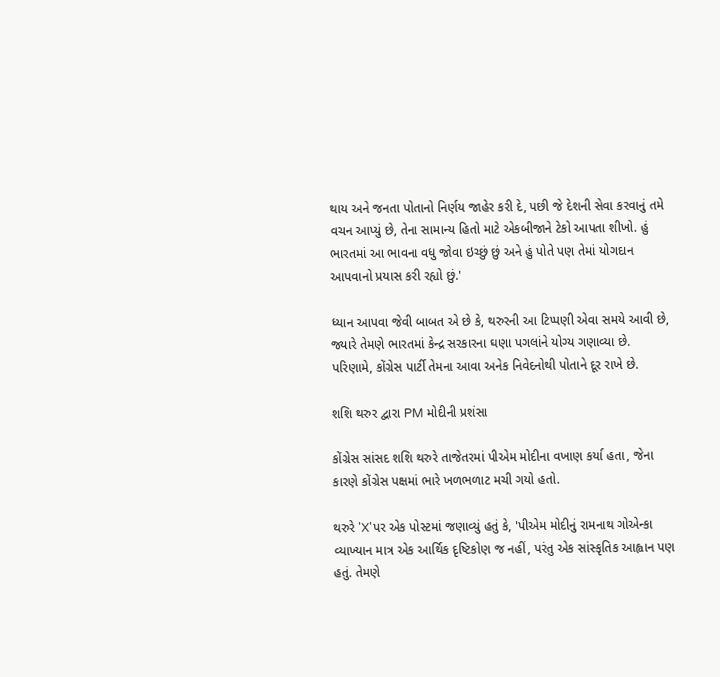થાય અને જનતા પોતાનો નિર્ણય જાહેર કરી દે, પછી જે દેશની સેવા કરવાનું તમે વચન આપ્યું છે, તેના સામાન્ય હિતો માટે એકબીજાને ટેકો આપતા શીખો. હું ભારતમાં આ ભાવના વધુ જોવા ઇચ્છું છું અને હું પોતે પણ તેમાં યોગદાન આપવાનો પ્રયાસ કરી રહ્યો છું.'

ધ્યાન આપવા જેવી બાબત એ છે કે, થરુરની આ ટિપ્પણી એવા સમયે આવી છે, જ્યારે તેમણે ભારતમાં કેન્દ્ર સરકારના ઘણા પગલાંને યોગ્ય ગણાવ્યા છે. પરિણામે, કોંગ્રેસ પાર્ટી તેમના આવા અનેક નિવેદનોથી પોતાને દૂર રાખે છે.

શશિ થરુર દ્વારા PM મોદીની પ્રશંસા

કોંગ્રેસ સાંસદ શશિ થરુરે તાજેતરમાં પીએમ મોદીના વખાણ કર્યા હતા, જેના કારણે કોંગ્રેસ પક્ષમાં ભારે ખળભળાટ મચી ગયો હતો.

થરુરે 'X'પર એક પોસ્ટમાં જણાવ્યું હતું કે, 'પીએમ મોદીનું રામનાથ ગોએન્કા વ્યાખ્યાન માત્ર એક આર્થિક દૃષ્ટિકોણ જ નહીં, પરંતુ એક સાંસ્કૃતિક આહ્વાન પણ હતું. તેમણે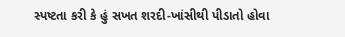સ્પષ્ટતા કરી કે હું સખત શરદી-ખાંસીથી પીડાતો હોવા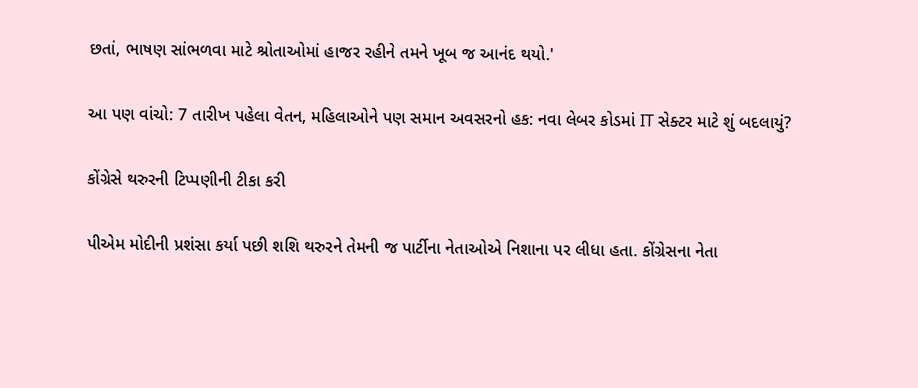છતાં, ભાષણ સાંભળવા માટે શ્રોતાઓમાં હાજર રહીને તમને ખૂબ જ આનંદ થયો.'

આ પણ વાંચો: 7 તારીખ પહેલા વેતન, મહિલાઓને પણ સમાન અવસરનો હક: નવા લેબર કોડમાં IT સેક્ટર માટે શું બદલાયું?

કોંગ્રેસે થરુરની ટિપ્પણીની ટીકા કરી

પીએમ મોદીની પ્રશંસા કર્યા પછી શશિ થરુરને તેમની જ પાર્ટીના નેતાઓએ નિશાના પર લીધા હતા. કોંગ્રેસના નેતા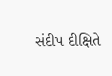સંદીપ દીક્ષિતે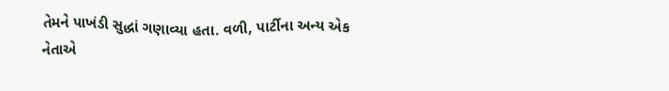તેમને પાખંડી સુદ્ધાં ગણાવ્યા હતા. વળી, પાર્ટીના અન્ય એક નેતાએ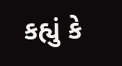કહ્યું કે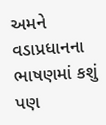અમને વડાપ્રધાનના ભાષણમાં કશું પણ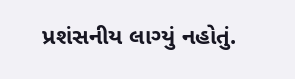પ્રશંસનીય લાગ્યું નહોતું.